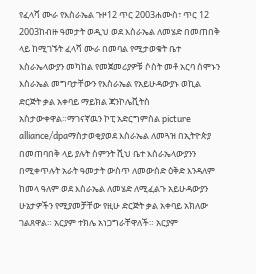የፈላሻ ሙራ የእስራኤል ጉዞ12 ጥር 2003ሐሙስ፣ ጥር 12 2003ከብዙ ዓመታት ወዲህ ወደ እስራኤል ለመሄድ በመጠበቅ ላይ ከሚገኙት ፈላሻ ሙራ በመባል የሚታወቁት ቤተ እስራኤላውያን መካከል የመጀመሪያዎቹ ሶስት መቶ አርባ ሰሞኑን እስራኤል መግባታቸውን የእስራኤል የአይሁዳውያኑ ወኪል ድርጅት ቃል አቀባይ ማይክል ጃንኮሌቪትስ አስታውቀዋል።ማገናኛዉን ኮፒ አድርግምስል picture alliance/dpaማስታወቂያወደ እስራኤል ለመጓዝ በኢትዮጵያ በመጠባበቅ ላይ ያሉት ስምንት ሺህ ቤተ እስራኤላውያንን በሚቀጥሉት አራት ዓመታት ውስጥ ለመውሰድ ዕቅድ እንዳለም ከመላ ዓለም ወደ እስራኤል ለመሄድ ለሚፈልጉ አይሁዳውያን ሁኔታዎችን የሚያመቻቸው የዚሁ ድርጅት ቃል አቀባይ አክለው ገልጸዋል። አርያም ተክሌ አነጋግራቸዋለች። አርያም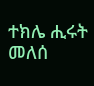ተክሌ ሒሩት መለሰ